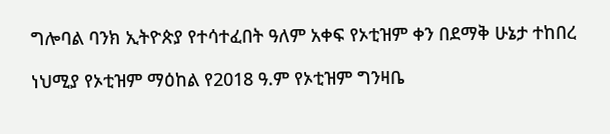ግሎባል ባንክ ኢትዮጵያ የተሳተፈበት ዓለም አቀፍ የኦቲዝም ቀን በደማቅ ሁኔታ ተከበረ

ነህሚያ የኦቲዝም ማዕከል የ2018 ዓ.ም የኦቲዝም ግንዛቤ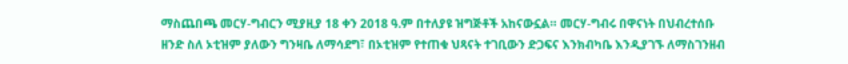ማስጨበጫ መርሃ-ግብርን ሚያዚያ 18 ቀን 2018 ዓ.ም በተለያዩ ዝግጅቶች አከናውኗል። መርሃ-ግብሩ በዋናነት በህብረተሰቡ ዘንድ ስለ ኦቲዝም ያለውን ግንዛቤ ለማሳደግ፣ በኦቲዝም የተጠቁ ህጻናት ተገቢውን ድጋፍና እንክብካቤ እንዲያገኙ ለማስገንዘብ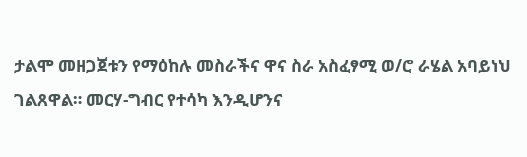ታልሞ መዘጋጀቱን የማዕከሉ መስራችና ዋና ስራ አስፈፃሚ ወ/ሮ ራሄል አባይነህ ገልጸዋል። መርሃ-ግብር የተሳካ እንዲሆንና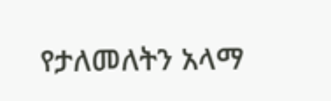የታለመለትን አላማ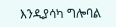እንዲያሳካ ግሎባል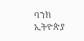ባንክ ኢትዮጵያ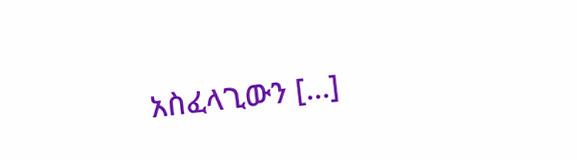አስፈላጊውን […]